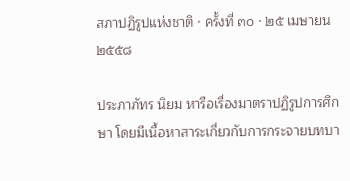สภาปฏิรูปแห่งชาติ · ครั้งที่ ๓๐ · ๒๕ เมษายน ๒๕๕๘

ประภาภัทร นิยม หารือเรื่องมาตราปฏิรูปการศึกษา โดยมีเนื้อหาสาระเกี่ยวกับการกระจายบทบา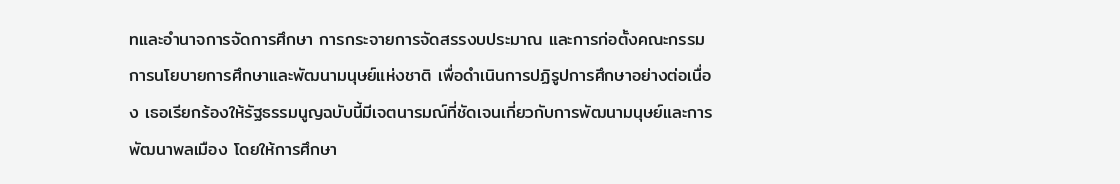ทและอำนาจการจัดการศึกษา การกระจายการจัดสรรงบประมาณ และการก่อตั้งคณะกรรมการนโยบายการศึกษาและพัฒนามนุษย์แห่งชาติ เพื่อดำเนินการปฏิรูปการศึกษาอย่างต่อเนื่อง เธอเรียกร้องให้รัฐธรรมนูญฉบับนี้มีเจตนารมณ์ที่ชัดเจนเกี่ยวกับการพัฒนามนุษย์และการพัฒนาพลเมือง โดยให้การศึกษา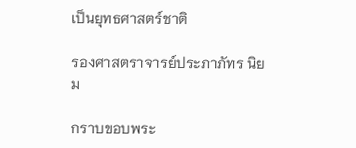เป็นยุทธศาสตร์ชาติ

รองศาสตราจารย์ประภาภัทร นิยม

กราบขอบพระ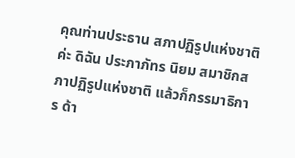คุณท่านประธาน สภาปฏิรูปแห่งชาติค่ะ ดิฉัน ประภาภัทร นิยม สมาชิกสภาปฏิรูปแห่งชาติ แล้วก็กรรมาธิการ ด้า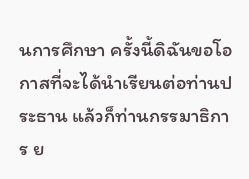นการศึกษา ครั้งนี้ดิฉันขอโอกาสที่จะได้นำเรียนต่อท่านประธาน แล้วก็ท่านกรรมาธิการ ย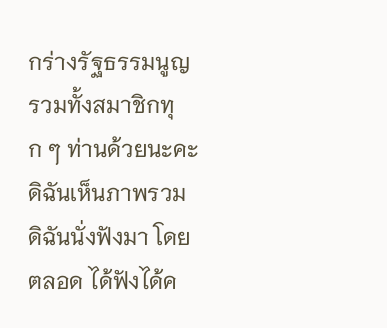กร่างรัฐธรรมนูญ รวมทั้งสมาชิกทุก ๆ ท่านด้วยนะคะ ดิฉันเห็นภาพรวม ดิฉันนั่งฟังมา โดยตลอด ได้ฟังได้ค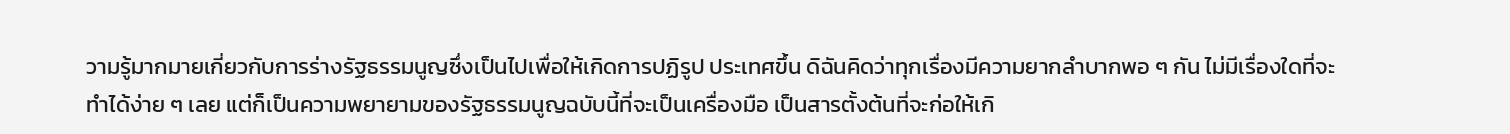วามรู้มากมายเกี่ยวกับการร่างรัฐธรรมนูญซึ่งเป็นไปเพื่อให้เกิดการปฏิรูป ประเทศขึ้น ดิฉันคิดว่าทุกเรื่องมีความยากลำบากพอ ๆ กัน ไม่มีเรื่องใดที่จะทำได้ง่าย ๆ เลย แต่ก็เป็นความพยายามของรัฐธรรมนูญฉบับนี้ที่จะเป็นเครื่องมือ เป็นสารตั้งต้นที่จะก่อให้เกิ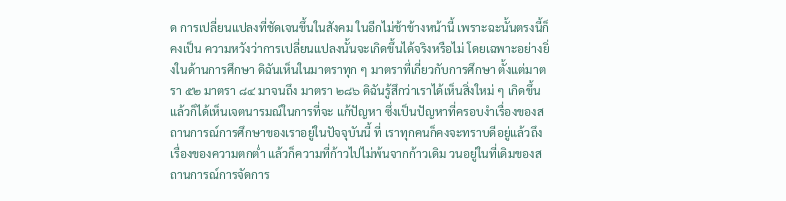ด การเปลี่ยนแปลงที่ชัดเจนขึ้นในสังคม ในอีกไม่ช้าข้างหน้านี้ เพราะฉะนั้นตรงนี้ก็คงเป็น ความหวังว่าการเปลี่ยนแปลงนั้นจะเกิดขึ้นได้จริงหรือไม่ โดยเฉพาะอย่างยิ่งในด้านการศึกษา ดิฉันเห็นในมาตราทุก ๆ มาตราที่เกี่ยวกับการศึกษา ตั้งแต่มาตรา ๕๒ มาตรา ๘๔ มาจนถึง มาตรา ๒๘๖ ดิฉันรู้สึกว่าเราได้เห็นสิ่งใหม่ ๆ เกิดขึ้น แล้วก็ได้เห็นเจตนารมณ์ในการที่จะ แก้ปัญหา ซึ่งเป็นปัญหาที่ครอบงำเรื่องของสถานการณ์การศึกษาของเราอยู่ในปัจจุบันนี้ ที่ เราทุกคนก็คงจะทราบดีอยู่แล้วถึงเรื่องของความตกต่ำ แล้วก็ความที่ก้าวไปไม่พ้นจากก้าวเดิม วนอยู่ในที่เดิมของสถานการณ์การจัดการ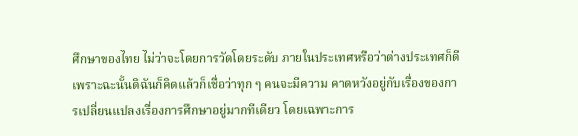ศึกษาของไทย ไม่ว่าจะโดยการวัดโดยระดับ ภายในประเทศหรือว่าต่างประเทศก็ดี เพราะฉะนั้นดิฉันก็คิดแล้วก็เชื่อว่าทุก ๆ คนจะมีความ คาดหวังอยู่กับเรื่องของการเปลี่ยนแปลงเรื่องการศึกษาอยู่มากทีเดียว โดยเฉพาะการ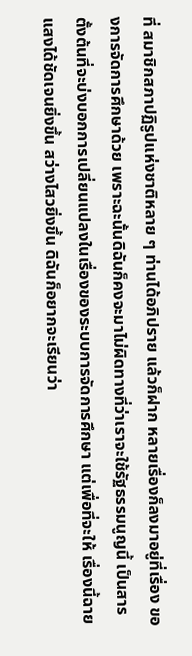ที่ สมาชิกสภาปฏิรูปแห่งชาติหลาย ๆ ท่านได้อภิปราย แล้วก็ฝาก หลายเรื่องก็ลงมาอยู่ที่เรื่อง ของการจัดการศึกษาด้วย เพราะฉะนั้นดิฉันก็คงจะมาไม่ผิดทางที่ว่าเราจะใช้รัฐธรรมนูญนี้ เป็นสารตั้งต้นที่จะบ่งบอกการเปลี่ยนแปลงในเรื่องของระบบการจัดการศึกษา แต่เพื่อที่จะให้ เรื่องนี้ฉายแสงได้ชัดเจนยิ่งขึ้น สว่างไสวยิ่งขึ้น ดิฉันก็อยากจะเรียนว่า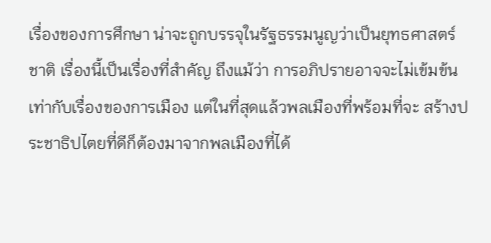เรื่องของการศึกษา น่าจะถูกบรรจุในรัฐธรรมนูญว่าเป็นยุทธศาสตร์ชาติ เรื่องนี้เป็นเรื่องที่สำคัญ ถึงแม้ว่า การอภิปรายอาจจะไม่เข้มข้นเท่ากับเรื่องของการเมือง แต่ในที่สุดแล้วพลเมืองที่พร้อมที่จะ สร้างประชาธิปไตยที่ดีก็ต้องมาจากพลเมืองที่ได้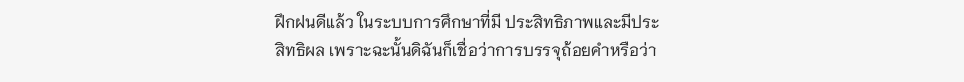ฝึกฝนดีแล้ว ในระบบการศึกษาที่มี ประสิทธิภาพและมีประสิทธิผล เพราะฉะนั้นดิฉันก็เชื่อว่าการบรรจุถ้อยคำหรือว่า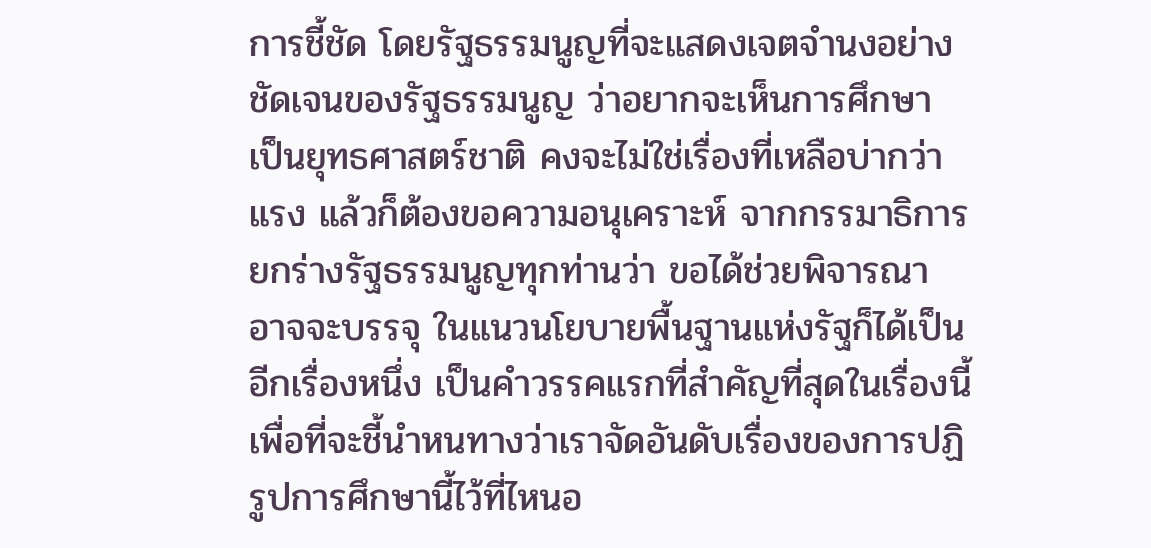การชี้ชัด โดยรัฐธรรมนูญที่จะแสดงเจตจำนงอย่างชัดเจนของรัฐธรรมนูญ ว่าอยากจะเห็นการศึกษา เป็นยุทธศาสตร์ชาติ คงจะไม่ใช่เรื่องที่เหลือบ่ากว่าแรง แล้วก็ต้องขอความอนุเคราะห์ จากกรรมาธิการยกร่างรัฐธรรมนูญทุกท่านว่า ขอได้ช่วยพิจารณา อาจจะบรรจุ ในแนวนโยบายพื้นฐานแห่งรัฐก็ได้เป็นอีกเรื่องหนึ่ง เป็นคำวรรคแรกที่สำคัญที่สุดในเรื่องนี้ เพื่อที่จะชี้นำหนทางว่าเราจัดอันดับเรื่องของการปฏิรูปการศึกษานี้ไว้ที่ไหนอ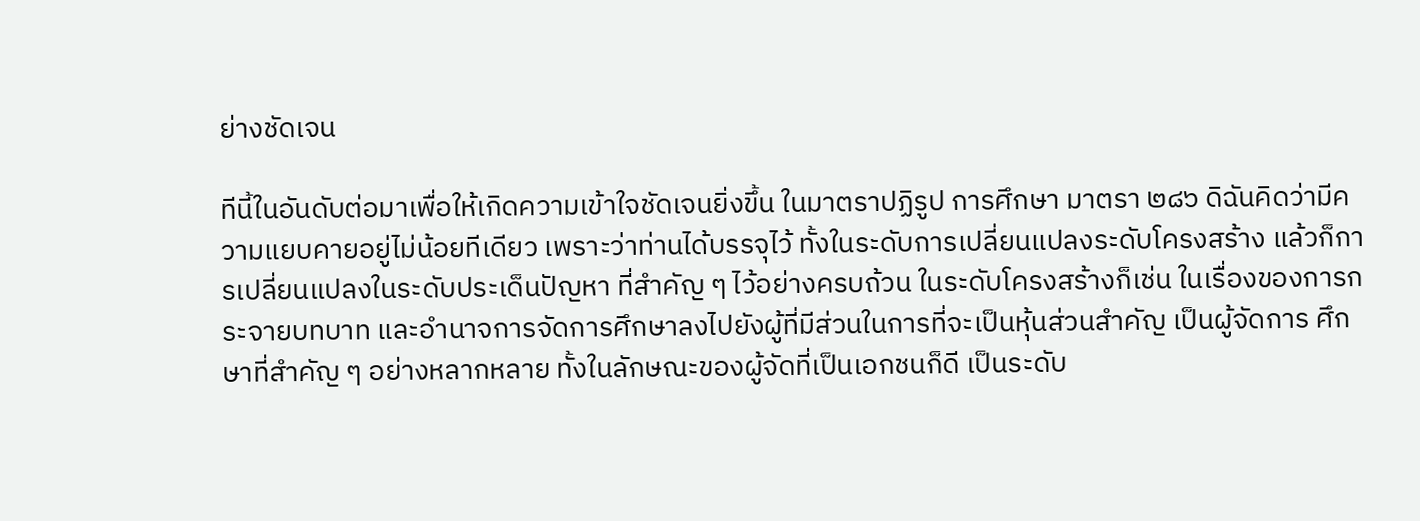ย่างชัดเจน

ทีนี้ในอันดับต่อมาเพื่อให้เกิดความเข้าใจชัดเจนยิ่งขึ้น ในมาตราปฏิรูป การศึกษา มาตรา ๒๘๖ ดิฉันคิดว่ามีความแยบคายอยู่ไม่น้อยทีเดียว เพราะว่าท่านได้บรรจุไว้ ทั้งในระดับการเปลี่ยนแปลงระดับโครงสร้าง แล้วก็การเปลี่ยนแปลงในระดับประเด็นปัญหา ที่สำคัญ ๆ ไว้อย่างครบถ้วน ในระดับโครงสร้างก็เช่น ในเรื่องของการกระจายบทบาท และอำนาจการจัดการศึกษาลงไปยังผู้ที่มีส่วนในการที่จะเป็นหุ้นส่วนสำคัญ เป็นผู้จัดการ ศึกษาที่สำคัญ ๆ อย่างหลากหลาย ทั้งในลักษณะของผู้จัดที่เป็นเอกชนก็ดี เป็นระดับ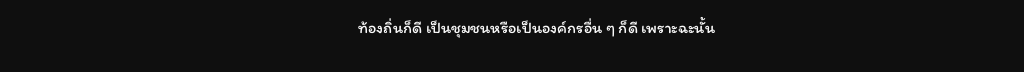ท้องถิ่นก็ดี เป็นชุมชนหรือเป็นองค์กรอื่น ๆ ก็ดี เพราะฉะนั้น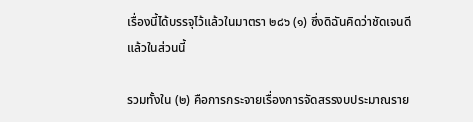เรื่องนี้ได้บรรจุไว้แล้วในมาตรา ๒๘๖ (๑) ซึ่งดิฉันคิดว่าชัดเจนดีแล้วในส่วนนี้

รวมทั้งใน (๒) คือการกระจายเรื่องการจัดสรรงบประมาณราย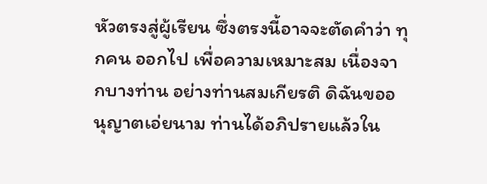หัวตรงสู่ผู้เรียน ซึ่งตรงนี้อาจจะตัดคำว่า ทุกคน ออกไป เพื่อความเหมาะสม เนื่องจากบางท่าน อย่างท่านสมเกียรติ ดิฉันขออนุญาตเอ่ยนาม ท่านได้อภิปรายแล้วใน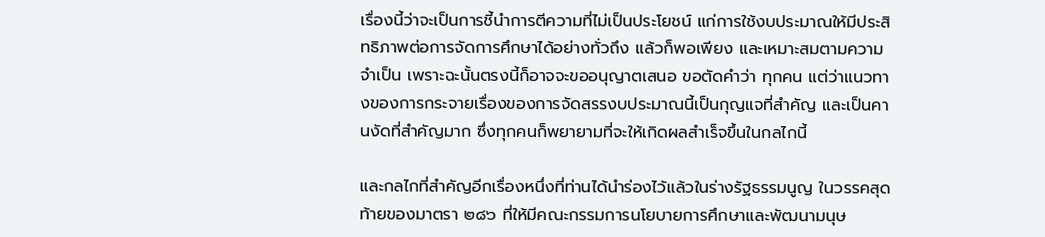เรื่องนี้ว่าจะเป็นการชี้นำการตีความที่ไม่เป็นประโยชน์ แก่การใช้งบประมาณให้มีประสิทธิภาพต่อการจัดการศึกษาได้อย่างทั่วถึง แล้วก็พอเพียง และเหมาะสมตามความจำเป็น เพราะฉะนั้นตรงนี้ก็อาจจะขออนุญาตเสนอ ขอตัดคำว่า ทุกคน แต่ว่าแนวทางของการกระจายเรื่องของการจัดสรรงบประมาณนี้เป็นกุญแจที่สำคัญ และเป็นคานงัดที่สำคัญมาก ซึ่งทุกคนก็พยายามที่จะให้เกิดผลสำเร็จขึ้นในกลไกนี้

และกลไกที่สำคัญอีกเรื่องหนึ่งที่ท่านได้นำร่องไว้แล้วในร่างรัฐธรรมนูญ ในวรรคสุดท้ายของมาตรา ๒๘๖ ที่ให้มีคณะกรรมการนโยบายการศึกษาและพัฒนามนุษ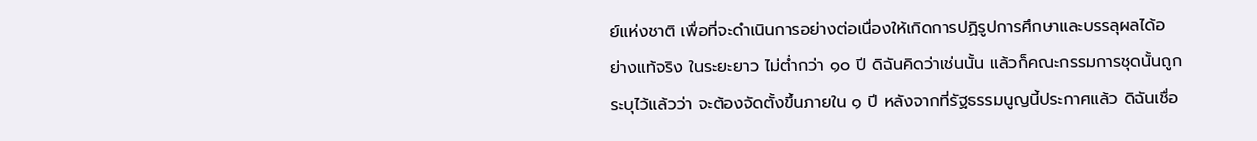ย์แห่งชาติ เพื่อที่จะดำเนินการอย่างต่อเนื่องให้เกิดการปฏิรูปการศึกษาและบรรลุผลได้อย่างแท้จริง ในระยะยาว ไม่ต่ำกว่า ๑๐ ปี ดิฉันคิดว่าเช่นนั้น แล้วก็คณะกรรมการชุดนั้นถูกระบุไว้แล้วว่า จะต้องจัดตั้งขึ้นภายใน ๑ ปี หลังจากที่รัฐธรรมนูญนี้ประกาศแล้ว ดิฉันเชื่อ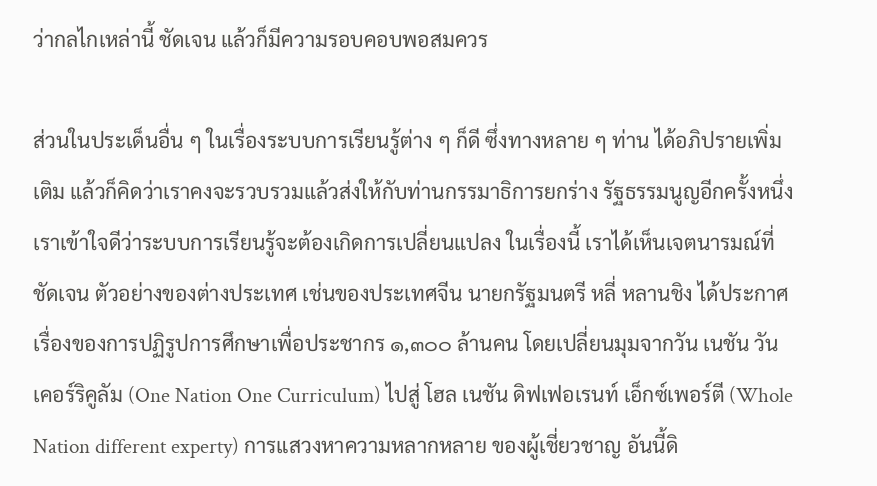ว่ากลไกเหล่านี้ ชัดเจน แล้วก็มีความรอบคอบพอสมควร

ส่วนในประเด็นอื่น ๆ ในเรื่องระบบการเรียนรู้ต่าง ๆ ก็ดี ซึ่งทางหลาย ๆ ท่าน ได้อภิปรายเพิ่มเติม แล้วก็คิดว่าเราคงจะรวบรวมแล้วส่งให้กับท่านกรรมาธิการยกร่าง รัฐธรรมนูญอีกครั้งหนึ่ง เราเข้าใจดีว่าระบบการเรียนรู้จะต้องเกิดการเปลี่ยนแปลง ในเรื่องนี้ เราได้เห็นเจตนารมณ์ที่ชัดเจน ตัวอย่างของต่างประเทศ เช่นของประเทศจีน นายกรัฐมนตรี หลี่ หลานชิง ได้ประกาศเรื่องของการปฏิรูปการศึกษาเพื่อประชากร ๑,๓๐๐ ล้านคน โดยเปลี่ยนมุมจากวัน เนชัน วัน เคอร์ริคูลัม (One Nation One Curriculum) ไปสู่ โฮล เนชัน ดิฟเฟอเรนท์ เอ็กซ์เพอร์ตี (Whole Nation different experty) การแสวงหาความหลากหลาย ของผู้เชี่ยวชาญ อันนี้ดิ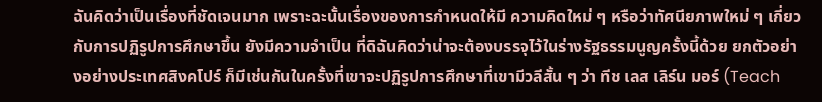ฉันคิดว่าเป็นเรื่องที่ชัดเจนมาก เพราะฉะนั้นเรื่องของการกำหนดให้มี ความคิดใหม่ ๆ หรือว่าทัศนียภาพใหม่ ๆ เกี่ยวกับการปฏิรูปการศึกษาขึ้น ยังมีความจำเป็น ที่ดิฉันคิดว่าน่าจะต้องบรรจุไว้ในร่างรัฐธรรมนูญครั้งนี้ด้วย ยกตัวอย่างอย่างประเทศสิงคโปร์ ก็มีเช่นกันในครั้งที่เขาจะปฏิรูปการศึกษาที่เขามีวลีสั้น ๆ ว่า ทีช เลส เลิร์น มอร์ (Teach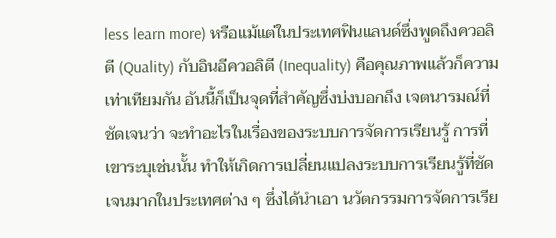less learn more) หรือแม้แต่ในประเทศฟินแลนด์ซึ่งพูดถึงควอลิตี (Quality) กับอินอีควอลิตี (Inequality) คือคุณภาพแล้วก็ความเท่าเทียมกัน อันนี้ก็เป็นจุดที่สำคัญซึ่งบ่งบอกถึง เจตนารมณ์ที่ชัดเจนว่า จะทำอะไรในเรื่องของระบบการจัดการเรียนรู้ การที่เขาระบุเช่นนั้น ทำให้เกิดการเปลี่ยนแปลงระบบการเรียนรู้ที่ชัดเจนมากในประเทศต่าง ๆ ซึ่งได้นำเอา นวัตกรรมการจัดการเรีย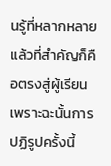นรู้ที่หลากหลาย แล้วที่สำคัญก็คือตรงสู่ผู้เรียน เพราะฉะนั้นการปฏิรูปครั้งนี้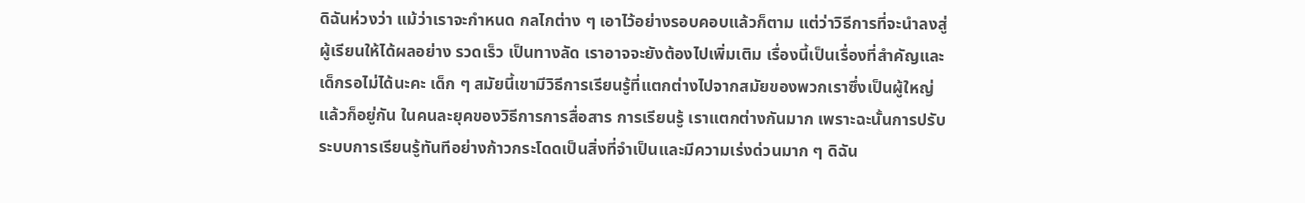ดิฉันห่วงว่า แม้ว่าเราจะกำหนด กลไกต่าง ๆ เอาไว้อย่างรอบคอบแล้วก็ตาม แต่ว่าวิธีการที่จะนำลงสู่ผู้เรียนให้ได้ผลอย่าง รวดเร็ว เป็นทางลัด เราอาจจะยังต้องไปเพิ่มเติม เรื่องนี้เป็นเรื่องที่สำคัญและเด็กรอไม่ได้นะคะ เด็ก ๆ สมัยนี้เขามีวิธีการเรียนรู้ที่แตกต่างไปจากสมัยของพวกเราซึ่งเป็นผู้ใหญ่ แล้วก็อยู่กัน ในคนละยุคของวิธีการการสื่อสาร การเรียนรู้ เราแตกต่างกันมาก เพราะฉะนั้นการปรับ ระบบการเรียนรู้ทันทีอย่างก้าวกระโดดเป็นสิ่งที่จำเป็นและมีความเร่งด่วนมาก ๆ ดิฉัน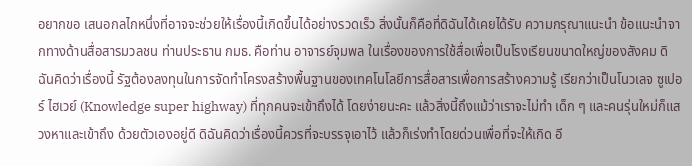อยากขอ เสนอกลไกหนึ่งที่อาจจะช่วยให้เรื่องนี้เกิดขึ้นได้อย่างรวดเร็ว สิ่งนั้นก็คือที่ดิฉันได้เคยได้รับ ความกรุณาแนะนำ ข้อแนะนำจากทางด้านสื่อสารมวลชน ท่านประธาน กมธ. คือท่าน อาจารย์จุมพล ในเรื่องของการใช้สื่อเพื่อเป็นโรงเรียนขนาดใหญ่ของสังคม ดิฉันคิดว่าเรื่องนี้ รัฐต้องลงทุนในการจัดทำโครงสร้างพื้นฐานของเทคโนโลยีการสื่อสารเพื่อการสร้างความรู้ เรียกว่าเป็นโนวเลจ ซูเปอร์ ไฮเวย์ (Knowledge super highway) ที่ทุกคนจะเข้าถึงได้ โดยง่ายนะคะ แล้วสิ่งนี้ถึงแม้ว่าเราจะไม่ทำ เด็ก ๆ และคนรุ่นใหม่ก็แสวงหาและเข้าถึง ด้วยตัวเองอยู่ดี ดิฉันคิดว่าเรื่องนี้ควรที่จะบรรจุเอาไว้ แล้วก็เร่งทำโดยด่วนเพื่อที่จะให้เกิด อี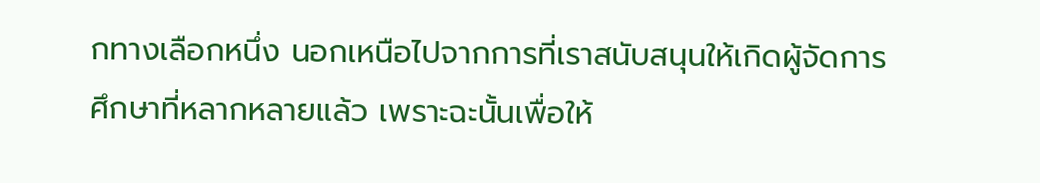กทางเลือกหนึ่ง นอกเหนือไปจากการที่เราสนับสนุนให้เกิดผู้จัดการศึกษาที่หลากหลายแล้ว เพราะฉะนั้นเพื่อให้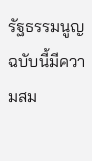รัฐธรรมนูญฉบับนี้มีความสม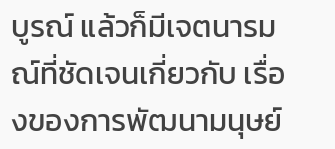บูรณ์ แล้วก็มีเจตนารมณ์ที่ชัดเจนเกี่ยวกับ เรื่องของการพัฒนามนุษย์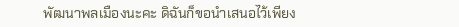พัฒนาพลเมืองนะคะ ดิฉันก็ขอนำเสนอไว้เพียง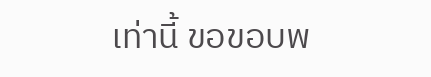เท่านี้ ขอขอบพ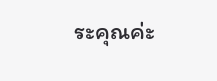ระคุณค่ะ